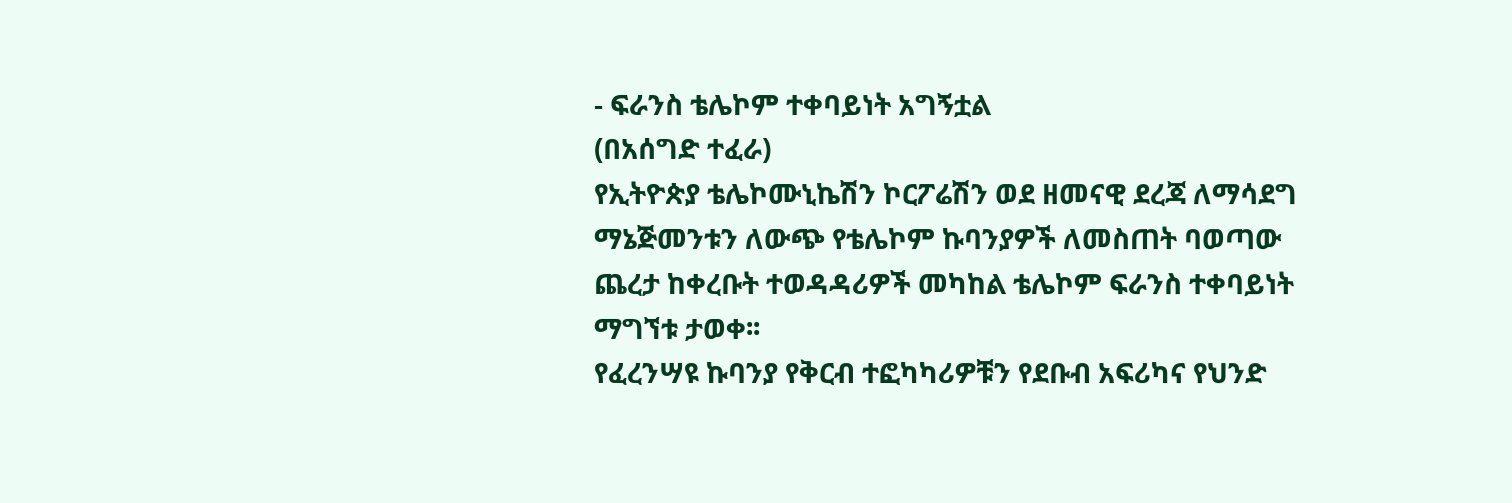- ፍራንስ ቴሌኮም ተቀባይነት አግኝቷል
(በአሰግድ ተፈራ)
የኢትዮጵያ ቴሌኮሙኒኬሽን ኮርፖሬሽን ወደ ዘመናዊ ደረጃ ለማሳደግ ማኔጅመንቱን ለውጭ የቴሌኮም ኩባንያዎች ለመስጠት ባወጣው ጨረታ ከቀረቡት ተወዳዳሪዎች መካከል ቴሌኮም ፍራንስ ተቀባይነት ማግኘቱ ታወቀ፡፡
የፈረንሣዩ ኩባንያ የቅርብ ተፎካካሪዎቹን የደቡብ አፍሪካና የህንድ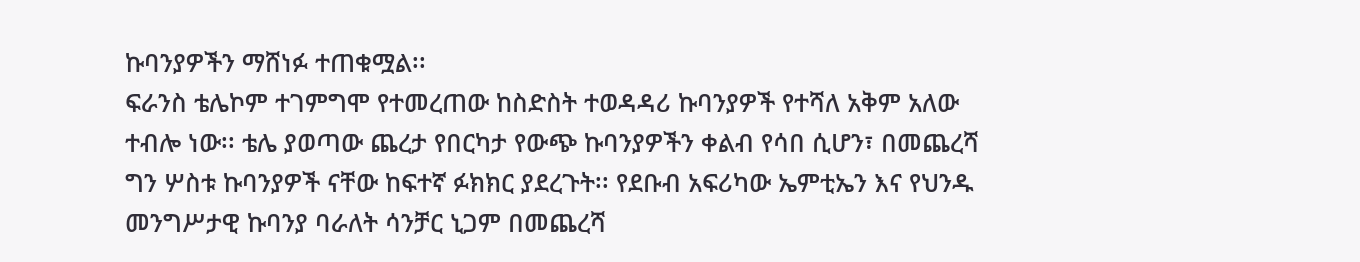ኩባንያዎችን ማሸነፉ ተጠቁሟል፡፡
ፍራንስ ቴሌኮም ተገምግሞ የተመረጠው ከስድስት ተወዳዳሪ ኩባንያዎች የተሻለ አቅም አለው ተብሎ ነው፡፡ ቴሌ ያወጣው ጨረታ የበርካታ የውጭ ኩባንያዎችን ቀልብ የሳበ ሲሆን፣ በመጨረሻ ግን ሦስቱ ኩባንያዎች ናቸው ከፍተኛ ፉክክር ያደረጉት፡፡ የደቡብ አፍሪካው ኤምቲኤን እና የህንዱ መንግሥታዊ ኩባንያ ባራለት ሳንቻር ኒጋም በመጨረሻ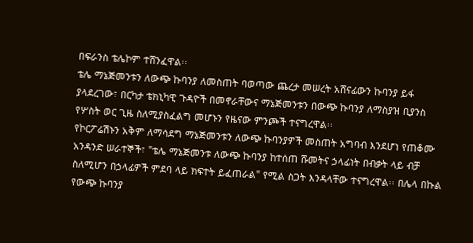በፍራንስ ቴሌኮም ተሸንፈዋል፡፡
ቴሌ ማኔጅመንቱን ለውጭ ኩባንያ ለመስጠት ባወጣው ጨረታ መሠረት አሸናፊውን ኩባንያ ይፋ ያላደረገው፣ በርካታ ቴክኒካዊ ጉዳዮች በመኖራቸውና ማኔጅመንቱን በውጭ ኩባንያ ለማስያዝ ቢያንስ የሦስት ወር ጊዜ ስለሚያስፈልግ መሆኑን የዜናው ምንጮች ተናግረዋል፡፡
የኮርፖሬሽኑን አቅም ለማሳደግ ማኔጅመንቱን ለውጭ ኩባንያዎች መስጠት አግባብ እንደሆነ የጠቆሙ አንዳንድ ሠራተኞች፣ "ቴሌ ማኔጅመንቱ ለውጭ ኩባንያ ከተሰጠ ሹመትና ኃላፊነት በብቃት ላይ ብቻ ስለሚሆን በኃላፊዎች ምደባ ላይ ክፍተት ይፈጠራል" የሚል ስጋት እንዳላቸው ተናግረዋል፡፡ በሌላ በኩል የውጭ ኩባንያ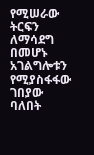የሚሠራው ትርፍን ለማሳደግ በመሆኑ አገልግሎቱን የሚያስፋፋው ገበያው ባለበት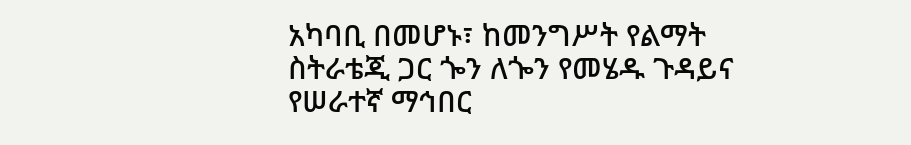አካባቢ በመሆኑ፣ ከመንግሥት የልማት ስትራቴጂ ጋር ጐን ለጐን የመሄዱ ጉዳይና የሠራተኛ ማኅበር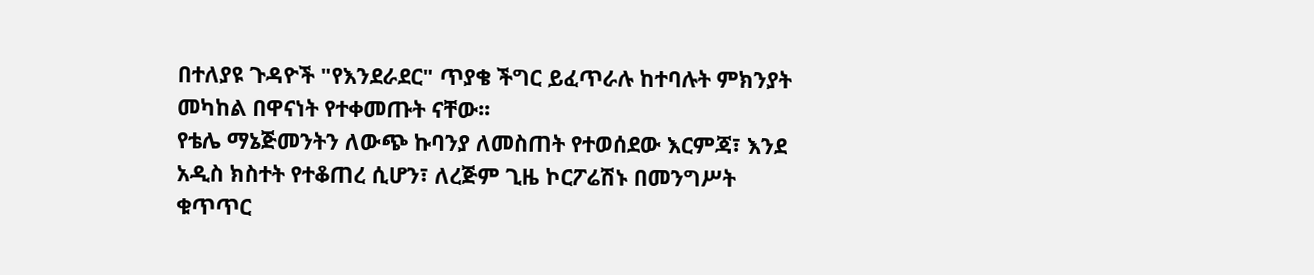በተለያዩ ጉዳዮች "የእንደራደር" ጥያቄ ችግር ይፈጥራሉ ከተባሉት ምክንያት መካከል በዋናነት የተቀመጡት ናቸው፡፡
የቴሌ ማኔጅመንትን ለውጭ ኩባንያ ለመስጠት የተወሰደው እርምጃ፣ እንደ አዲስ ክስተት የተቆጠረ ሲሆን፣ ለረጅም ጊዜ ኮርፖሬሽኑ በመንግሥት ቁጥጥር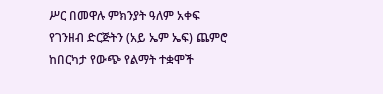ሥር በመዋሉ ምክንያት ዓለም አቀፍ የገንዘብ ድርጅትን (አይ ኤም ኤፍ) ጨምሮ ከበርካታ የውጭ የልማት ተቋሞች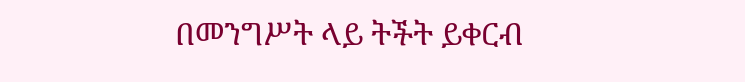በመንግሥት ላይ ትችት ይቀርብ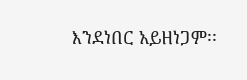እንደነበር አይዘነጋም፡፡